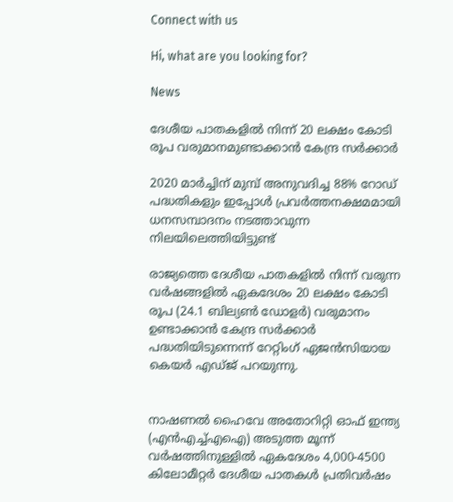Connect with us

Hi, what are you looking for?

News

ദേശീയ പാതകളില്‍ നിന്ന് 20 ലക്ഷം കോടി രൂപ വരുമാനമുണ്ടാക്കാന്‍ കേന്ദ്ര സര്‍ക്കാര്‍

2020 മാര്‍ച്ചിന് മുമ്പ് അനുവദിച്ച 88% റോഡ് പദ്ധതികളും ഇപ്പോള്‍ പ്രവര്‍ത്തനക്ഷമമായി ധനസമ്പാദനം നടത്താവുന്ന നിലയിലെത്തിയിട്ടുണ്ട്

രാജ്യത്തെ ദേശീയ പാതകളില്‍ നിന്ന് വരുന്ന വര്‍ഷങ്ങളില്‍ ഏകദേശം 20 ലക്ഷം കോടി രൂപ (24.1 ബില്യണ്‍ ഡോളര്‍) വരുമാനം ഉണ്ടാക്കാന്‍ കേന്ദ്ര സര്‍ക്കാര്‍ പദ്ധതിയിടുന്നെന്ന് റേറ്റിംഗ് ഏജന്‍സിയായ കെയര്‍ എഡ്ജ് പറയുന്നു.


നാഷണല്‍ ഹൈവേ അതോറിറ്റി ഓഫ് ഇന്ത്യ (എന്‍എച്ച്എഐ) അടുത്ത മൂന്ന് വര്‍ഷത്തിനുള്ളില്‍ ഏകദേശം 4,000-4500 കിലോമീറ്റര്‍ ദേശീയ പാതകള്‍ പ്രതിവര്‍ഷം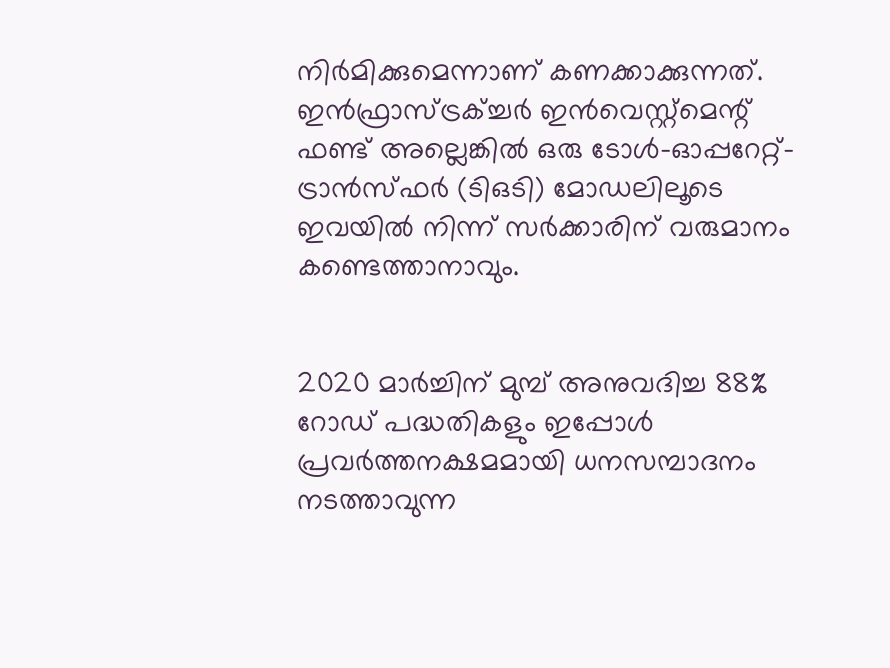നിര്‍മിക്കുമെന്നാണ് കണക്കാക്കുന്നത്. ഇന്‍ഫ്രാസ്ട്രക്ച്ചര്‍ ഇന്‍വെസ്റ്റ്മെന്റ് ഫണ്ട് അല്ലെങ്കില്‍ ഒരു ടോള്‍-ഓപ്പറേറ്റ്-ട്രാന്‍സ്ഫര്‍ (ടിഒടി) മോഡലിലൂടെ ഇവയില്‍ നിന്ന് സര്‍ക്കാരിന് വരുമാനം കണ്ടെത്താനാവും.


2020 മാര്‍ച്ചിന് മുമ്പ് അനുവദിച്ച 88% റോഡ് പദ്ധതികളും ഇപ്പോള്‍ പ്രവര്‍ത്തനക്ഷമമായി ധനസമ്പാദനം നടത്താവുന്ന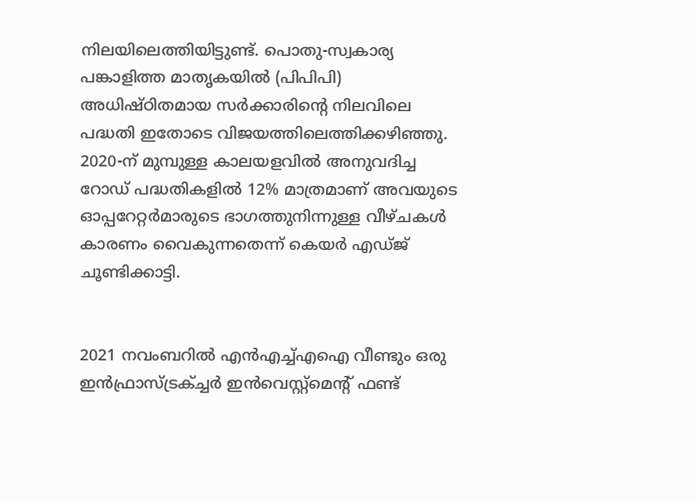നിലയിലെത്തിയിട്ടുണ്ട്. പൊതു-സ്വകാര്യ പങ്കാളിത്ത മാതൃകയില്‍ (പിപിപി) അധിഷ്ഠിതമായ സര്‍ക്കാരിന്റെ നിലവിലെ പദ്ധതി ഇതോടെ വിജയത്തിലെത്തിക്കഴിഞ്ഞു. 2020-ന് മുമ്പുള്ള കാലയളവില്‍ അനുവദിച്ച റോഡ് പദ്ധതികളില്‍ 12% മാത്രമാണ് അവയുടെ ഓപ്പറേറ്റര്‍മാരുടെ ഭാഗത്തുനിന്നുള്ള വീഴ്ചകള്‍ കാരണം വൈകുന്നതെന്ന് കെയര്‍ എഡ്ജ് ചൂണ്ടിക്കാട്ടി.


2021 നവംബറില്‍ എന്‍എച്ച്എഐ വീണ്ടും ഒരു ഇന്‍ഫ്രാസ്ട്രക്ച്ചര്‍ ഇന്‍വെസ്റ്റ്മെന്റ് ഫണ്ട്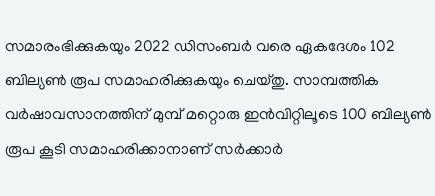സമാരംഭിക്കുകയും 2022 ഡിസംബര്‍ വരെ ഏകദേശം 102 ബില്യണ്‍ രൂപ സമാഹരിക്കുകയും ചെയ്തു. സാമ്പത്തിക വര്‍ഷാവസാനത്തിന് മുമ്പ് മറ്റൊരു ഇന്‍വിറ്റിലൂടെ 100 ബില്യണ്‍ രൂപ കൂടി സമാഹരിക്കാനാണ് സര്‍ക്കാര്‍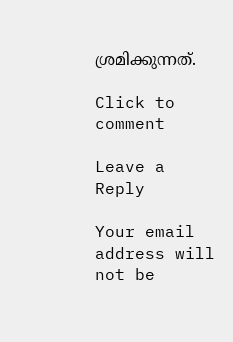ശ്രമിക്കുന്നത്.

Click to comment

Leave a Reply

Your email address will not be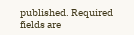published. Required fields are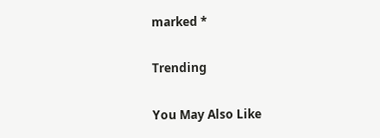marked *

Trending

You May Also Like